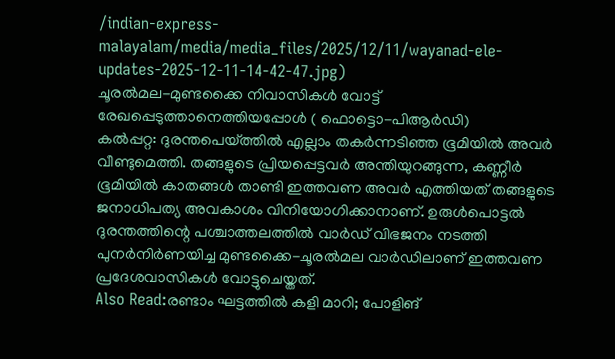/indian-express-malayalam/media/media_files/2025/12/11/wayanad-ele-updates-2025-12-11-14-42-47.jpg)
ചൂരൽമല-മുണ്ടക്കൈ നിവാസികൾ വോട്ട് രേഖപ്പെടുത്താനെത്തിയപ്പോൾ ( ഫൊട്ടൊ-പിആർഡി)
കൽപ്പറ്റ: ദുരന്തപെയ്ത്തിൽ എല്ലാം തകർന്നടിഞ്ഞ ഭൂമിയിൽ അവർ വീണ്ടുമെത്തി. തങ്ങളുടെ പ്രിയപ്പെട്ടവർ അന്തിയുറങ്ങുന്ന, കണ്ണീർ ഭൂമിയിൽ കാതങ്ങൾ താണ്ടി ഇത്തവണ അവർ എത്തിയത് തങ്ങളുടെ ജനാധിപത്യ അവകാശം വിനിയോഗിക്കാനാണ്. ഉരുൾപൊട്ടൽ ദുരന്തത്തിന്റെ പശ്ചാത്തലത്തിൽ വാർഡ് വിഭജനം നടത്തി പുനർനിർണയിച്ച മുണ്ടക്കൈ-ചൂരൽമല വാർഡിലാണ് ഇത്തവണ പ്രദേശവാസികൾ വോട്ടുചെയ്തത്.
Also Read:രണ്ടാം ഘട്ടത്തിൽ കളി മാറി; പോളിങ്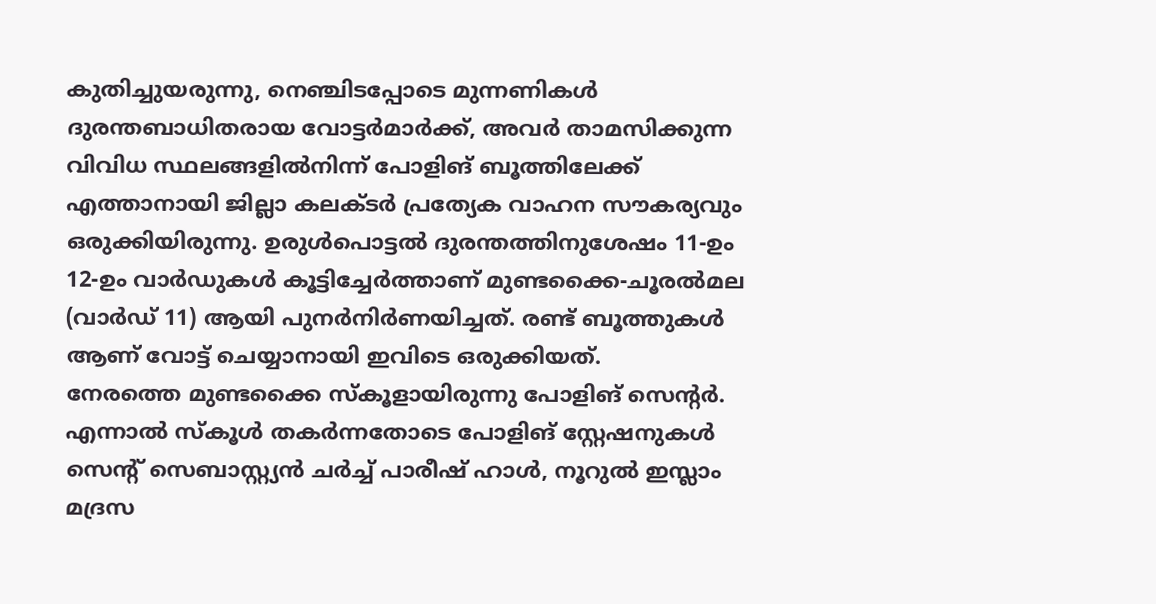കുതിച്ചുയരുന്നു, നെഞ്ചിടപ്പോടെ മുന്നണികൾ
ദുരന്തബാധിതരായ വോട്ടർമാർക്ക്, അവർ താമസിക്കുന്ന വിവിധ സ്ഥലങ്ങളിൽനിന്ന് പോളിങ് ബൂത്തിലേക്ക് എത്താനായി ജില്ലാ കലക്ടർ പ്രത്യേക വാഹന സൗകര്യവും ഒരുക്കിയിരുന്നു. ഉരുൾപൊട്ടൽ ദുരന്തത്തിനുശേഷം 11-ഉം 12-ഉം വാർഡുകൾ കൂട്ടിച്ചേർത്താണ് മുണ്ടക്കൈ-ചൂരൽമല (വാർഡ് 11) ആയി പുനർനിർണയിച്ചത്. രണ്ട് ബൂത്തുകൾ ആണ് വോട്ട് ചെയ്യാനായി ഇവിടെ ഒരുക്കിയത്.
നേരത്തെ മുണ്ടക്കൈ സ്കൂളായിരുന്നു പോളിങ് സെന്റർ. എന്നാൽ സ്കൂൾ തകർന്നതോടെ പോളിങ് സ്റ്റേഷനുകൾ സെന്റ് സെബാസ്റ്റ്യൻ ചർച്ച് പാരീഷ് ഹാൾ, നൂറുൽ ഇസ്ലാം മദ്രസ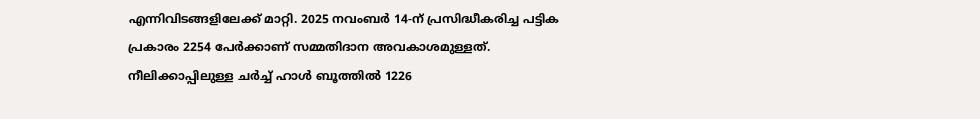എന്നിവിടങ്ങളിലേക്ക് മാറ്റി. 2025 നവംബർ 14-ന് പ്രസിദ്ധീകരിച്ച പട്ടിക പ്രകാരം 2254 പേർക്കാണ് സമ്മതിദാന അവകാശമുള്ളത്.
നീലിക്കാപ്പിലുള്ള ചർച്ച് ഹാൾ ബൂത്തിൽ 1226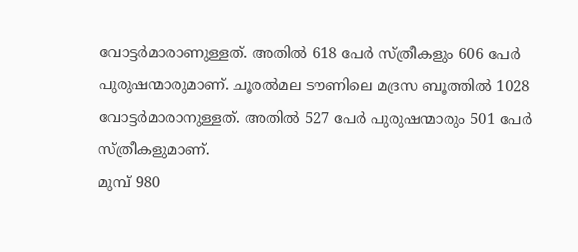വോട്ടർമാരാണുള്ളത്. അതിൽ 618 പേർ സ്ത്രീകളും 606 പേർ പുരുഷന്മാരുമാണ്. ചൂരൽമല ടൗണിലെ മദ്രസ ബൂത്തിൽ 1028 വോട്ടർമാരാനുള്ളത്. അതിൽ 527 പേർ പുരുഷന്മാരും 501 പേർ സ്ത്രീകളുമാണ്.
മുമ്പ് 980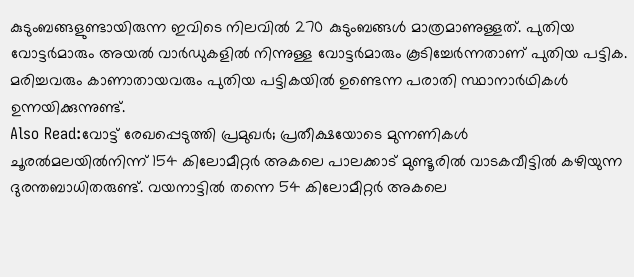കുടുംബങ്ങളുണ്ടായിരുന്ന ഇവിടെ നിലവിൽ 270 കുടുംബങ്ങൾ മാത്രമാണുള്ളത്. പുതിയ വോട്ടർമാരും അയൽ വാർഡുകളിൽ നിന്നുള്ള വോട്ടർമാരും കൂടിച്ചേർന്നതാണ് പുതിയ പട്ടിക. മരിച്ചവരും കാണാതായവരും പുതിയ പട്ടികയിൽ ഉണ്ടെന്ന പരാതി സ്ഥാനാർഥികൾ ഉന്നയിക്കുന്നുണ്ട്.
Also Read:വോട്ട് രേഖപ്പെടുത്തി പ്രമുഖർ; പ്രതീക്ഷയോടെ മുന്നണികൾ
ചൂരൽമലയിൽനിന്ന് 154 കിലോമീറ്റർ അകലെ പാലക്കാട് മുണ്ടൂരിൽ വാടകവീട്ടിൽ കഴിയുന്ന ദുരന്തബാധിതരുണ്ട്. വയനാട്ടിൽ തന്നെ 54 കിലോമീറ്റർ അകലെ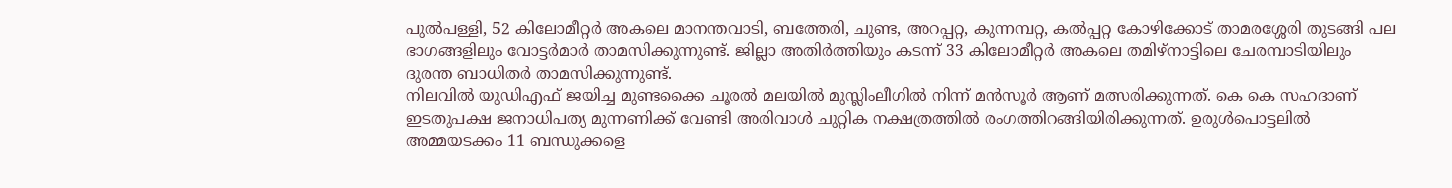പുൽപള്ളി, 52 കിലോമീറ്റർ അകലെ മാനന്തവാടി, ബത്തേരി, ചുണ്ട, അറപ്പറ്റ, കുന്നമ്പറ്റ, കൽപ്പറ്റ കോഴിക്കോട് താമരശ്ശേരി തുടങ്ങി പല ഭാഗങ്ങളിലും വോട്ടർമാർ താമസിക്കുന്നുണ്ട്. ജില്ലാ അതിർത്തിയും കടന്ന് 33 കിലോമീറ്റർ അകലെ തമിഴ്നാട്ടിലെ ചേരമ്പാടിയിലും ദുരന്ത ബാധിതർ താമസിക്കുന്നുണ്ട്.
നിലവിൽ യുഡിഎഫ് ജയിച്ച മുണ്ടക്കൈ ചൂരൽ മലയിൽ മുസ്ലിംലീഗിൽ നിന്ന് മൻസൂർ ആണ് മത്സരിക്കുന്നത്. കെ കെ സഹദാണ് ഇടതുപക്ഷ ജനാധിപത്യ മുന്നണിക്ക് വേണ്ടി അരിവാൾ ചുറ്റിക നക്ഷത്രത്തിൽ രംഗത്തിറങ്ങിയിരിക്കുന്നത്. ഉരുൾപൊട്ടലിൽ അമ്മയടക്കം 11 ബന്ധുക്കളെ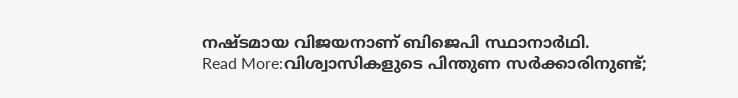നഷ്ടമായ വിജയനാണ് ബിജെപി സ്ഥാനാർഥി.
Read More:വിശ്വാസികളുടെ പിന്തുണ സർക്കാരിനുണ്ട്;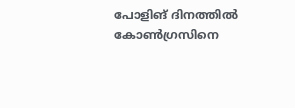പോളിങ് ദിനത്തിൽ കോൺഗ്രസിനെ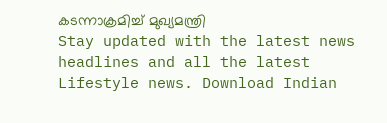കടന്നാക്രമിച്ച് മുഖ്യമന്ത്രി
Stay updated with the latest news headlines and all the latest Lifestyle news. Download Indian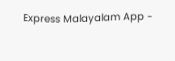Express Malayalam App -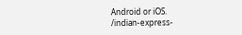Android or iOS.
/indian-express-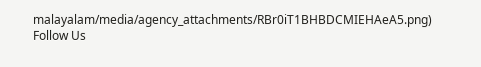malayalam/media/agency_attachments/RBr0iT1BHBDCMIEHAeA5.png)
Follow Us